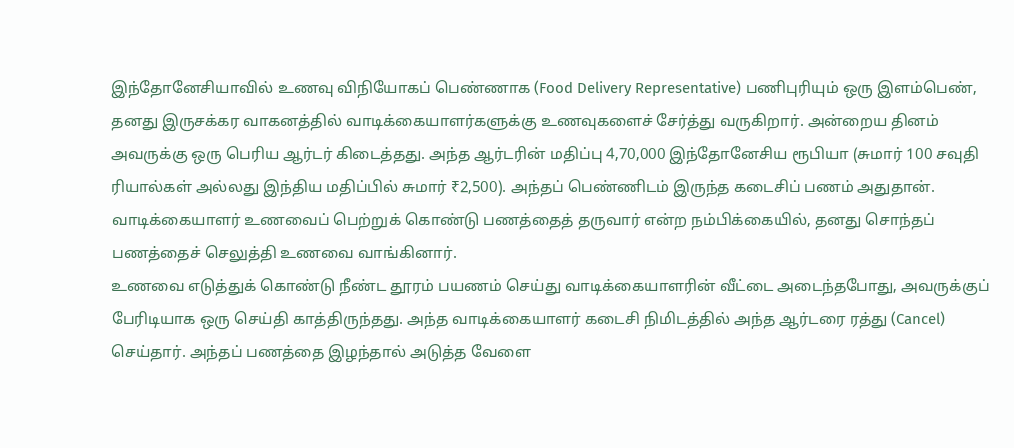இந்தோனேசியாவில் உணவு விநியோகப் பெண்ணாக (Food Delivery Representative) பணிபுரியும் ஒரு இளம்பெண், தனது இருசக்கர வாகனத்தில் வாடிக்கையாளர்களுக்கு உணவுகளைச் சேர்த்து வருகிறார். அன்றைய தினம் அவருக்கு ஒரு பெரிய ஆர்டர் கிடைத்தது. அந்த ஆர்டரின் மதிப்பு 4,70,000 இந்தோனேசிய ரூபியா (சுமார் 100 சவுதி ரியால்கள் அல்லது இந்திய மதிப்பில் சுமார் ₹2,500). அந்தப் பெண்ணிடம் இருந்த கடைசிப் பணம் அதுதான். வாடிக்கையாளர் உணவைப் பெற்றுக் கொண்டு பணத்தைத் தருவார் என்ற நம்பிக்கையில், தனது சொந்தப் பணத்தைச் செலுத்தி உணவை வாங்கினார்.
உணவை எடுத்துக் கொண்டு நீண்ட தூரம் பயணம் செய்து வாடிக்கையாளரின் வீட்டை அடைந்தபோது, அவருக்குப் பேரிடியாக ஒரு செய்தி காத்திருந்தது. அந்த வாடிக்கையாளர் கடைசி நிமிடத்தில் அந்த ஆர்டரை ரத்து (Cancel) செய்தார். அந்தப் பணத்தை இழந்தால் அடுத்த வேளை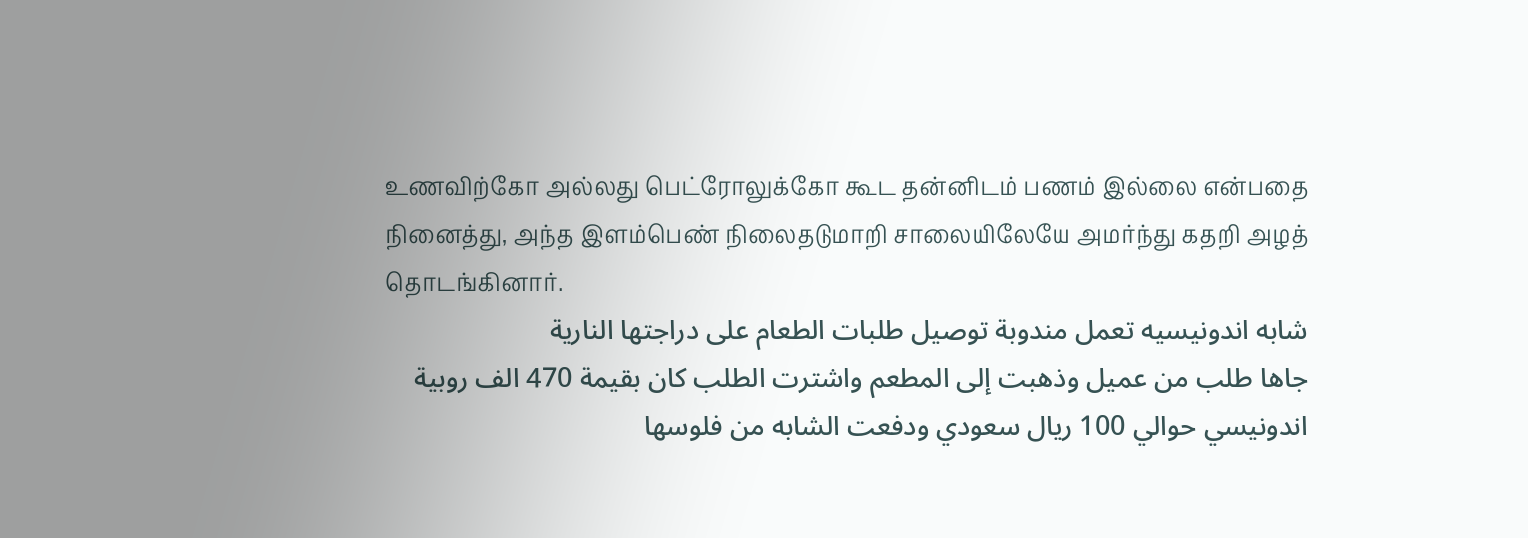உணவிற்கோ அல்லது பெட்ரோலுக்கோ கூட தன்னிடம் பணம் இல்லை என்பதை நினைத்து, அந்த இளம்பெண் நிலைதடுமாறி சாலையிலேயே அமர்ந்து கதறி அழத் தொடங்கினார்.
شابه اندونيسيه تعمل مندوبة توصيل طلبات الطعام على دراجتها النارية
جاها طلب من عميل وذهبت إلى المطعم واشترت الطلب كان بقيمة 470 الف روبية اندونيسي حوالي 100 ريال سعودي ودفعت الشابه من فلوسها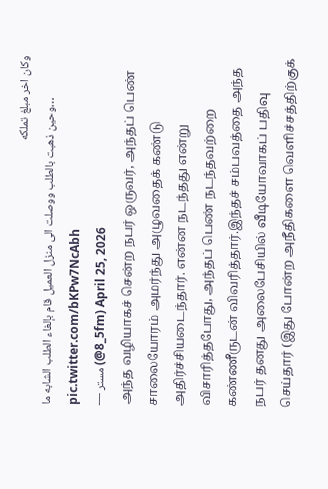وكان اخر مبلغ تملكه
وحين ذهبت بالطلب ووصلت الى منزل العميل قام بإلغاء الطلب الشابه ما… pic.twitter.com/bKPw7NcAbh
— مستر (@5_8fm) April 25, 2026
அந்த வழியாகச் சென்ற நபர் ஒருவர், அந்தப் பெண் சாலையோரம் அமர்ந்து அழுவதைக் கண்டு அதிர்ச்சியடைந்தார். என்ன நடந்தது என்று விசாரித்தபோது, அந்தப் பெண் நடந்தவற்றை கண்ணீருடன் விவரித்தார்.இந்தச் சம்பவத்தை அந்த நபர் தனது அலைபேசியில் வீடியோவாகப் பதிவு செய்தார் (இது போன்ற அநீதிகளை வெளிச்சத்திற்குக்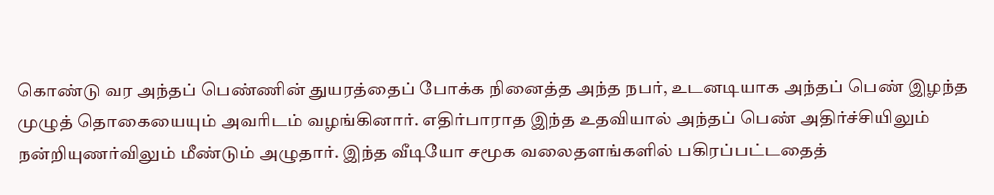கொண்டு வர அந்தப் பெண்ணின் துயரத்தைப் போக்க நினைத்த அந்த நபர், உடனடியாக அந்தப் பெண் இழந்த முழுத் தொகையையும் அவரிடம் வழங்கினார். எதிர்பாராத இந்த உதவியால் அந்தப் பெண் அதிர்ச்சியிலும் நன்றியுணர்விலும் மீண்டும் அழுதார். இந்த வீடியோ சமூக வலைதளங்களில் பகிரப்பட்டதைத்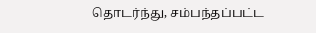தொடர்ந்து, சம்பந்தப்பட்ட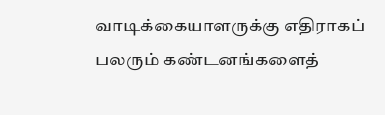வாடிக்கையாளருக்கு எதிராகப் பலரும் கண்டனங்களைத்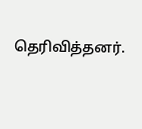தெரிவித்தனர்.